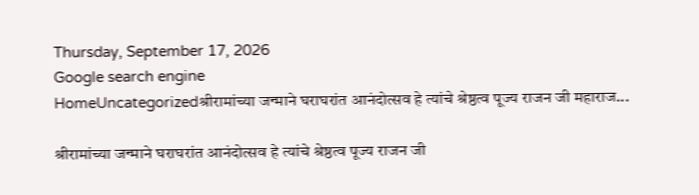Thursday, September 17, 2026
Google search engine
HomeUncategorizedश्रीरामांच्या जन्माने घराघरांत आनंदोत्सव हे त्यांचे श्रेष्ठत्व पूज्य राजन जी महाराज...

श्रीरामांच्या जन्माने घराघरांत आनंदोत्सव हे त्यांचे श्रेष्ठत्व पूज्य राजन जी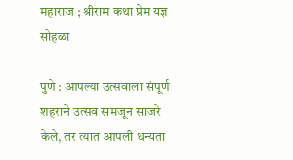महाराज ; श्रीराम कथा प्रेम यज्ञ सोहळा

पुणे : आपल्या उत्सवाला संपूर्ण शहराने उत्सव समजून साजरे केले, तर त्यात आपली धन्यता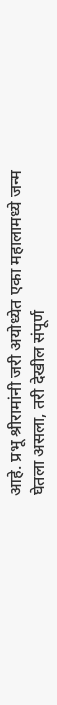आहे. प्रभू श्रीरामांनी जरी अयोध्येत एका महालामध्ये जन्म घेतला असला, तरी देखील संपूर्ण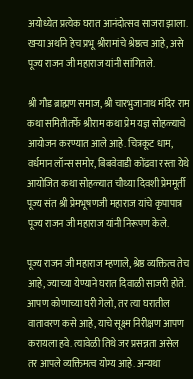अयोध्येत प्रत्येक घरात आनंदोत्सव साजरा झाला. खऱ्या अर्थाने हेच प्रभू श्रीरामांचे श्रेष्ठत्व आहे, असे पूज्य राजन जी महाराज यांनी सांगितले.

श्री गौड ब्राह्मण समाज, श्री चारभुजानाथ मंदिर राम कथा समितीतर्फे श्रीराम कथा प्रेम यज्ञ सोहळ्याचे आयोजन करण्यात आले आहे. चित्रकूट धाम, वर्धमान लॉन्स समोर, बिबवेवाडी कोंढवा रस्ता येथे आयोजित कथा सोहळ्यात चौथ्या दिवशी प्रेममूर्ती पूज्य संत श्री प्रेमभूषणजी महाराज यांचे कृपापात्र पूज्य राजन जी महाराज यांनी निरूपण केले.

पूज्य राजन जी महाराज म्हणाले, श्रेष्ठ व्यक्तित्व तेच आहे, ज्याच्या येण्याने घरात दिवाळी साजरी होते. आपण कोणाच्या घरी गेलो, तर त्या घरातील वातावरण कसे आहे, याचे सूक्ष्म निरीक्षण आपण करायला हवे. त्यावेळी तिथे जर प्रसन्नता असेल तर आपले व्यक्तिमत्व योग्य आहे. अन्यथा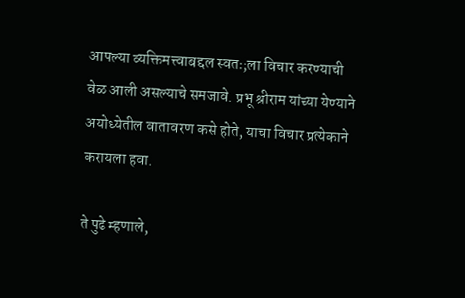आपल्या व्यक्तिमत्त्वाबद्दल स्वतः;ला विचार करण्याची वेळ आली असल्याचे समजावे. प्रभू श्रीराम यांच्या येण्याने अयोध्येतील वातावरण कसे होते, याचा विचार प्रत्येकाने करायला हवा.

ते पुढे म्हणाले,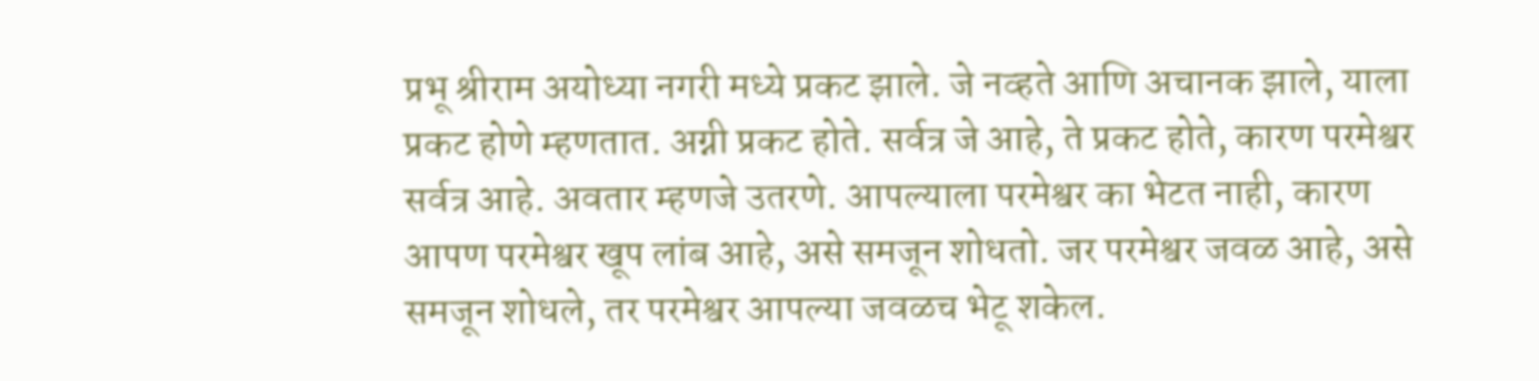प्रभू श्रीराम अयोध्या नगरी मध्ये प्रकट झाले. जे नव्हते आणि अचानक झाले, याला प्रकट होणे म्हणतात. अग्नी प्रकट होते. सर्वत्र जे आहे, ते प्रकट होते, कारण परमेश्वर सर्वत्र आहे. अवतार म्हणजे उतरणे. आपल्याला परमेश्वर का भेटत नाही, कारण आपण परमेश्वर खूप लांब आहे, असे समजून शोधतो. जर परमेश्वर जवळ आहे, असे समजून शोधले, तर परमेश्वर आपल्या जवळच भेटू शकेल.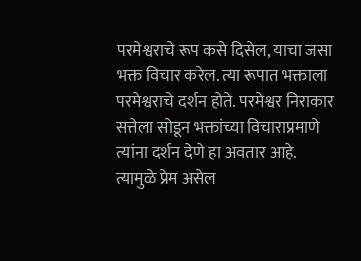परमेश्वराचे रूप कसे दिसेल, याचा जसा भक्त विचार करेल. त्या रूपात भक्ताला परमेश्वराचे दर्शन होते. परमेश्वर निराकार सत्तेला सोडून भक्तांच्या विचाराप्रमाणे त्यांना दर्शन देणे हा अवतार आहे. त्यामुळे प्रेम असेल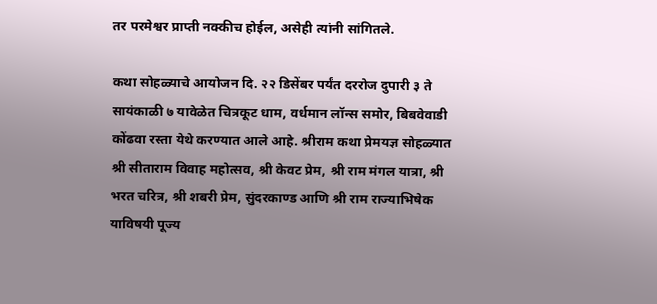तर परमेश्वर प्राप्ती नक्कीच होईल, असेही त्यांनी सांगितले.

कथा सोहळ्याचे आयोजन दि. २२ डिसेंबर पर्यंत दररोज दुपारी ३ ते सायंकाळी ७ यावेळेत चित्रकूट धाम, वर्धमान लॉन्स समोर, बिबवेवाडी कोंढवा रस्ता येथे करण्यात आले आहे. श्रीराम कथा प्रेमयज्ञ सोहळ्यात श्री सीताराम विवाह महोत्सव, श्री केवट प्रेम, श्री राम मंगल यात्रा, श्री भरत चरित्र, श्री शबरी प्रेम, सुंदरकाण्ड आणि श्री राम राज्याभिषेक याविषयी पूज्य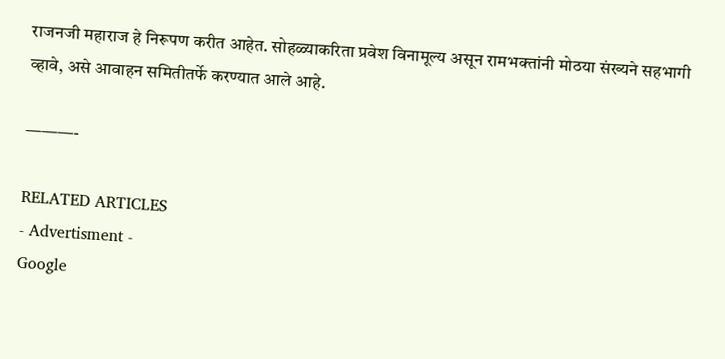राजनजी महाराज हे निरूपण करीत आहेत. सोहळ्याकरिता प्रवेश विनामूल्य असून रामभक्तांनी मोठया संख्यने सहभागी व्हावे, असे आवाहन समितीतर्फे करण्यात आले आहे.

———-

RELATED ARTICLES
- Advertisment -
Google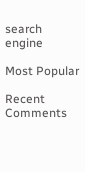search engine

Most Popular

Recent Comments